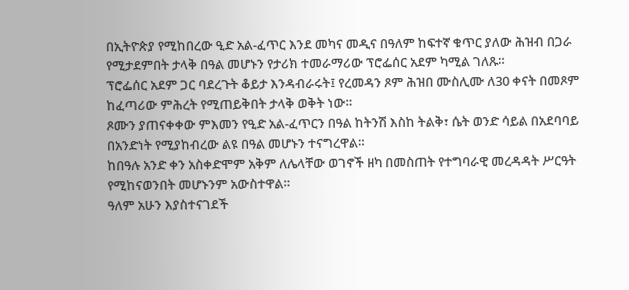በኢትዮጵያ የሚከበረው ዒድ አል-ፈጥር እንደ መካና መዲና በዓለም ከፍተኛ ቁጥር ያለው ሕዝብ በጋራ የሚታደምበት ታላቅ በዓል መሆኑን የታሪክ ተመራማሪው ፕሮፌሰር አደም ካሚል ገለጹ።
ፕሮፌሰር አደም ጋር ባደረጉት ቆይታ እንዳብራሩት፤ የረመዳን ጾም ሕዝበ ሙስሊሙ ለ30 ቀናት በመጾም ከፈጣሪው ምሕረት የሚጠይቅበት ታላቅ ወቅት ነው።
ጾሙን ያጠናቀቀው ምእመን የዒድ አል-ፈጥርን በዓል ከትንሽ እስከ ትልቅ፣ ሴት ወንድ ሳይል በአደባባይ በአንድነት የሚያከብረው ልዩ በዓል መሆኑን ተናግረዋል።
ከበዓሉ አንድ ቀን አስቀድሞም አቅም ለሌላቸው ወገኖች ዘካ በመስጠት የተግባራዊ መረዳዳት ሥርዓት የሚከናወንበት መሆኑንም አውስተዋል።
ዓለም አሁን እያስተናገደች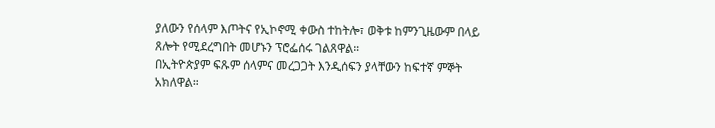ያለውን የሰላም እጦትና የኢኮኖሚ ቀውስ ተከትሎ፣ ወቅቱ ከምንጊዜውም በላይ ጸሎት የሚደረግበት መሆኑን ፕሮፌሰሩ ገልጸዋል።
በኢትዮጵያም ፍጹም ሰላምና መረጋጋት እንዲሰፍን ያላቸውን ከፍተኛ ምኞት አክለዋል።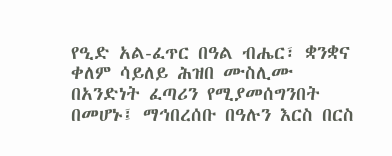የዒድ አል-ፈጥር በዓል ብሔር፣ ቋንቋና ቀለም ሳይለይ ሕዝበ ሙስሊሙ በአንድነት ፈጣሪን የሚያመሰግንበት በመሆኑ፤ ማኅበረሰቡ በዓሉን እርስ በርስ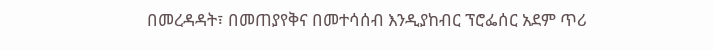በመረዳዳት፣ በመጠያየቅና በመተሳሰብ እንዲያከብር ፕሮፌሰር አደም ጥሪ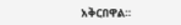አቅርበዋል።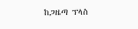ከጋዜጣ ፕላስ